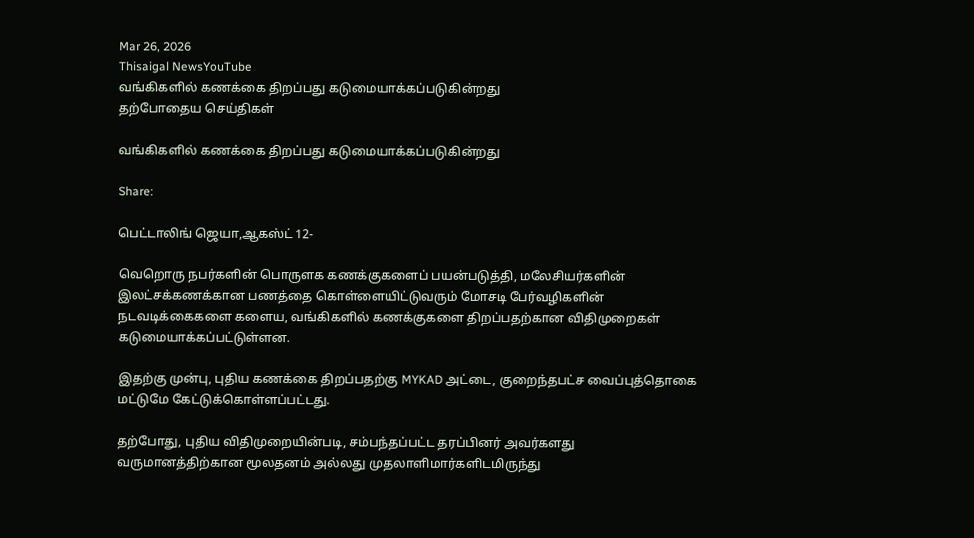Mar 26, 2026
Thisaigal NewsYouTube
வங்கிகளில் கணக்கை திறப்பது கடுமையாக்கப்படுகின்றது
தற்போதைய செய்திகள்

வங்கிகளில் கணக்கை திறப்பது கடுமையாக்கப்படுகின்றது

Share:

பெட்டாலிங் ஜெயா,ஆகஸ்ட் 12-

வெறொரு நபர்களின் பொருளக கணக்குகளைப் பயன்படுத்தி, மலேசியர்களின் இலட்சக்கணக்கான பணத்தை கொள்ளையிட்டுவரும் மோசடி பேர்வழிகளின் நடவடிக்கைகளை களைய, வங்கிகளில் கணக்குகளை திறப்பதற்கான விதிமுறைகள் கடுமையாக்கப்பட்டுள்ளன.

இதற்கு முன்பு, புதிய கணக்கை திறப்பதற்கு MYKAD அட்டை, குறைந்தபட்ச வைப்புத்தொகை மட்டுமே கேட்டுக்கொள்ளப்பட்டது.

தற்போது, புதிய விதிமுறையின்படி, சம்பந்தப்பட்ட தரப்பினர் அவர்களது வருமானத்திற்கான மூலதனம் அல்லது முதலாளிமார்களிடமிருந்து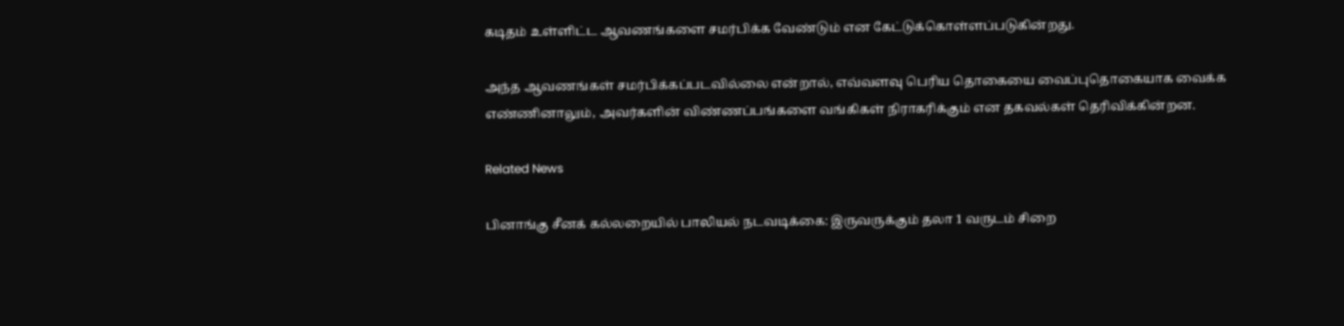கடிதம் உள்ளிட்ட ஆவணங்களை சமர்பிக்க வேண்டும் என கேட்டுக்கொள்ளப்படுகின்றது.

அந்த ஆவணங்கள் சமர்பிக்கப்படவில்லை என்றால், எவ்வளவு பெரிய தொகையை வைப்புதொகையாக வைக்க எண்ணினாலும், அவர்களின் விண்ணப்பங்களை வங்கிகள் நிராகரிக்கும் என தகவல்கள் தெரிவிக்கின்றன.

Related News

பினாங்கு சீனக் கல்லறையில் பாலியல் நடவடிக்கை: இருவருக்கும் தலா 1 வருடம் சிறை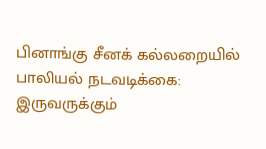பினாங்கு சீனக் கல்லறையில் பாலியல் நடவடிக்கை: இருவருக்கும்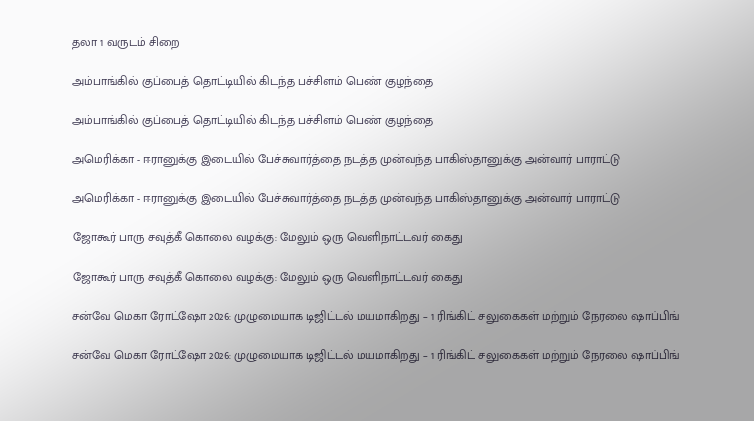தலா 1 வருடம் சிறை

அம்பாங்கில் குப்பைத் தொட்டியில் கிடந்த பச்சிளம் பெண் குழந்தை

அம்பாங்கில் குப்பைத் தொட்டியில் கிடந்த பச்சிளம் பெண் குழந்தை

அமெரிக்கா - ஈரானுக்கு இடையில் பேச்சுவார்த்தை நடத்த முன்வந்த பாகிஸ்தானுக்கு அன்வார் பாராட்டு

அமெரிக்கா - ஈரானுக்கு இடையில் பேச்சுவார்த்தை நடத்த முன்வந்த பாகிஸ்தானுக்கு அன்வார் பாராட்டு

ஜோகூர் பாரு சவுத்கீ கொலை வழக்கு: மேலும் ஒரு வெளிநாட்டவர் கைது

ஜோகூர் பாரு சவுத்கீ கொலை வழக்கு: மேலும் ஒரு வெளிநாட்டவர் கைது

சன்வே மெகா ரோட்ஷோ 2026: முழுமையாக டிஜிட்டல் மயமாகிறது – 1 ரிங்கிட் சலுகைகள் மற்றும் நேரலை ஷாப்பிங்

சன்வே மெகா ரோட்ஷோ 2026: முழுமையாக டிஜிட்டல் மயமாகிறது – 1 ரிங்கிட் சலுகைகள் மற்றும் நேரலை ஷாப்பிங்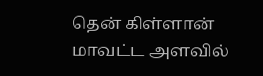தென் கிள்ளான் மாவட்ட அளவில்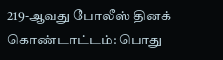219-ஆவது போலீஸ் தினக் கொண்டாட்டம்: பொது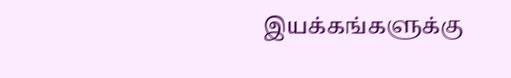இயக்கங்களுக்கு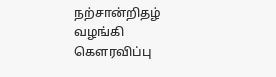நற்சான்றிதழ் வழங்கி கௌரவிப்பு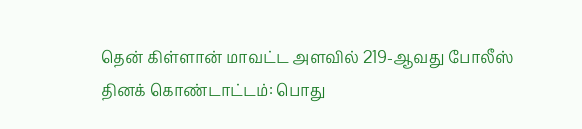தென் கிள்ளான் மாவட்ட அளவில் 219-ஆவது போலீஸ் தினக் கொண்டாட்டம்: பொது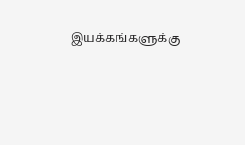இயக்கங்களுக்கு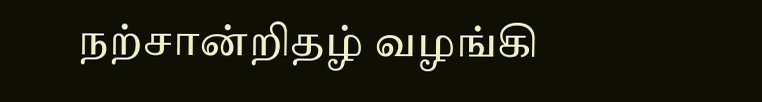நற்சான்றிதழ் வழங்கி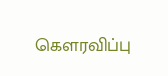கௌரவிப்பு